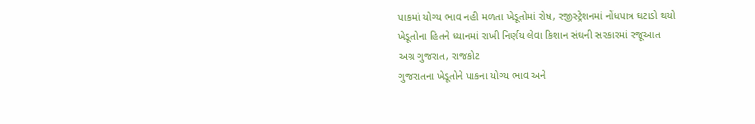પાકમાં યોગ્ય ભાવ નહી મળતા ખેડૂતોમાં રોષ, રજીસ્ટ્રેશનમાં નોંધપાત્ર ઘટાડો થયો
ખેડૂતોના હિતને ધ્યાનમાં રાખી નિર્ણય લેવા કિશાન સંઘની સરકારમાં રજૂઆત
અગ્ર ગુજરાત, રાજકોટ
ગુજરાતના ખેડૂતોને પાકના યોગ્ય ભાવ અને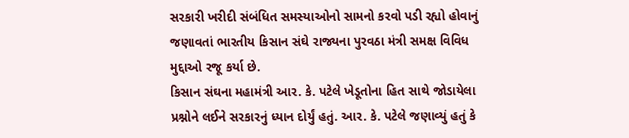સરકારી ખરીદી સંબંધિત સમસ્યાઓનો સામનો કરવો પડી રહ્યો હોવાનું જણાવતાં ભારતીય કિસાન સંઘે રાજ્યના પુરવઠા મંત્રી સમક્ષ વિવિધ મુદ્દાઓ રજૂ કર્યા છે.
કિસાન સંઘના મહામંત્રી આર. કે. પટેલે ખેડૂતોના હિત સાથે જોડાયેલા પ્રશ્નોને લઈને સરકારનું ધ્યાન દોર્યું હતું. આર. કે. પટેલે જણાવ્યું હતું કે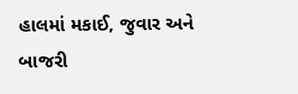હાલમાં મકાઈ, જુવાર અને બાજરી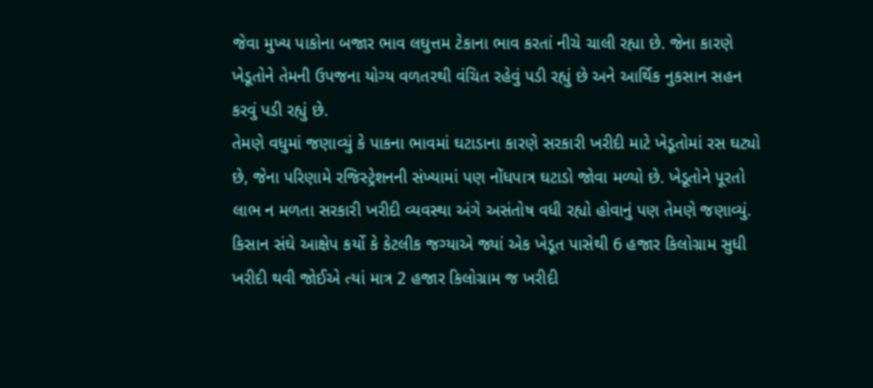જેવા મુખ્ય પાકોના બજાર ભાવ લઘુત્તમ ટેકાના ભાવ કરતાં નીચે ચાલી રહ્યા છે. જેના કારણે ખેડૂતોને તેમની ઉપજના યોગ્ય વળતરથી વંચિત રહેવું પડી રહ્યું છે અને આર્થિક નુકસાન સહન કરવું પડી રહ્યું છે.
તેમણે વધુમાં જણાવ્યું કે પાકના ભાવમાં ઘટાડાના કારણે સરકારી ખરીદી માટે ખેડૂતોમાં રસ ઘટ્યો છે, જેના પરિણામે રજિસ્ટ્રેશનની સંખ્યામાં પણ નોંધપાત્ર ઘટાડો જોવા મળ્યો છે. ખેડૂતોને પૂરતો લાભ ન મળતા સરકારી ખરીદી વ્યવસ્થા અંગે અસંતોષ વધી રહ્યો હોવાનું પણ તેમણે જણાવ્યું.
કિસાન સંઘે આક્ષેપ કર્યો કે કેટલીક જગ્યાએ જ્યાં એક ખેડૂત પાસેથી 6 હજાર કિલોગ્રામ સુધી ખરીદી થવી જોઈએ ત્યાં માત્ર 2 હજાર કિલોગ્રામ જ ખરીદી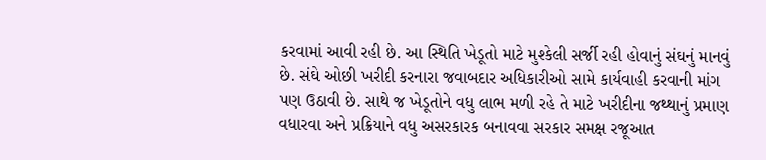કરવામાં આવી રહી છે. આ સ્થિતિ ખેડૂતો માટે મુશ્કેલી સર્જી રહી હોવાનું સંઘનું માનવું છે. સંઘે ઓછી ખરીદી કરનારા જવાબદાર અધિકારીઓ સામે કાર્યવાહી કરવાની માંગ પણ ઉઠાવી છે. સાથે જ ખેડૂતોને વધુ લાભ મળી રહે તે માટે ખરીદીના જથ્થાનું પ્રમાણ વધારવા અને પ્રક્રિયાને વધુ અસરકારક બનાવવા સરકાર સમક્ષ રજૂઆત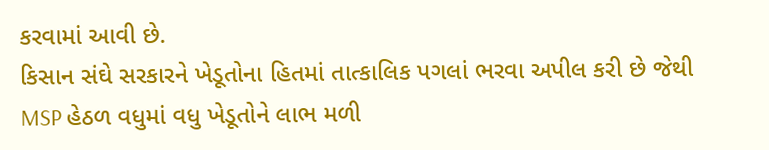કરવામાં આવી છે.
કિસાન સંઘે સરકારને ખેડૂતોના હિતમાં તાત્કાલિક પગલાં ભરવા અપીલ કરી છે જેથી MSP હેઠળ વધુમાં વધુ ખેડૂતોને લાભ મળી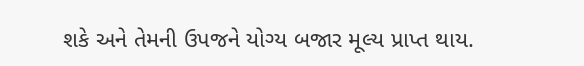શકે અને તેમની ઉપજને યોગ્ય બજાર મૂલ્ય પ્રાપ્ત થાય.